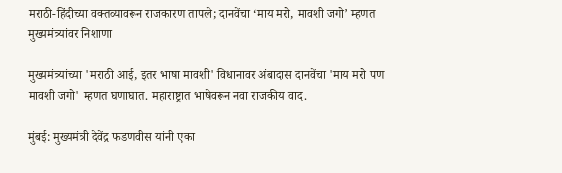मराठी-हिंदीच्या वक्तव्यावरून राजकारण तापले; दानवेंचा ‘माय मरो, मावशी जगो’ म्हणत मुख्यमंत्र्यांवर निशाणा

मुख्यमंत्र्यांच्या 'मराठी आई, इतर भाषा मावशी' विधानावर अंबादास दानवेंचा 'माय मरो पण मावशी जगो' म्हणत घणाघात. महाराष्ट्रात भाषेवरून नवा राजकीय वाद.

मुंबई: मुख्यमंत्री देवेंद्र फडणवीस यांनी एका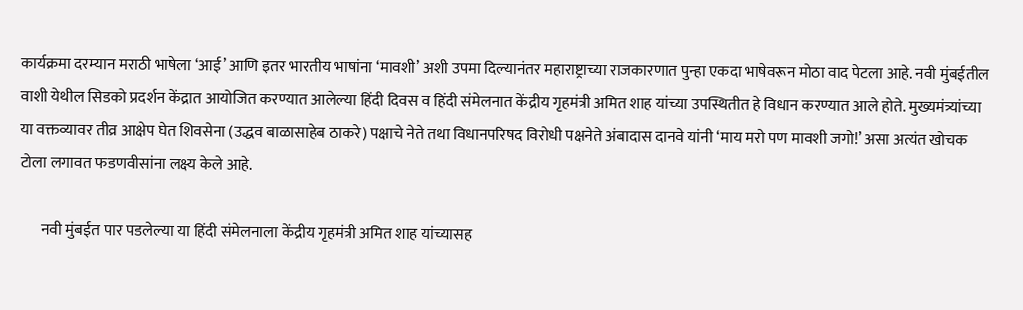कार्यक्रमा दरम्यान मराठी भाषेला ‘आई’ आणि इतर भारतीय भाषांना ‘मावशी’ अशी उपमा दिल्यानंतर महाराष्ट्राच्या राजकारणात पुन्हा एकदा भाषेवरून मोठा वाद पेटला आहे. नवी मुंबईतील वाशी येथील सिडको प्रदर्शन केंद्रात आयोजित करण्यात आलेल्या हिंदी दिवस व हिंदी संमेलनात केंद्रीय गृहमंत्री अमित शाह यांच्या उपस्थितीत हे विधान करण्यात आले होते. मुख्यमंत्र्यांच्या या वक्तव्यावर तीव्र आक्षेप घेत शिवसेना (उद्धव बाळासाहेब ठाकरे) पक्षाचे नेते तथा विधानपरिषद विरोधी पक्षनेते अंबादास दानवे यांनी ‘माय मरो पण मावशी जगो!’ असा अत्यंत खोचक टोला लगावत फडणवीसांना लक्ष्य केले आहे.

       नवी मुंबईत पार पडलेल्या या हिंदी संमेलनाला केंद्रीय गृहमंत्री अमित शाह यांच्यासह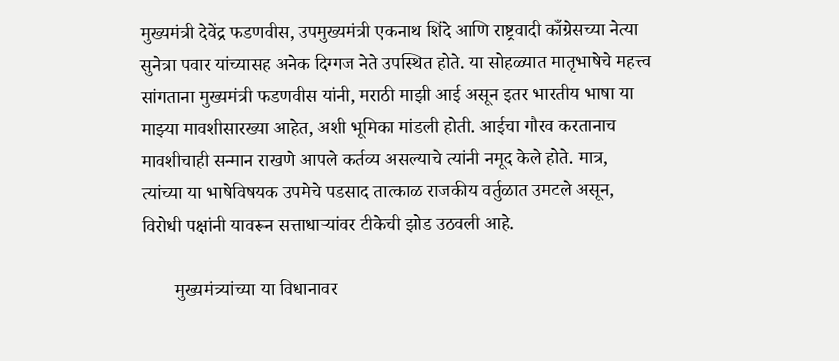मुख्यमंत्री देवेंद्र फडणवीस, उपमुख्यमंत्री एकनाथ शिंदे आणि राष्ट्रवादी काँग्रेसच्या नेत्या सुनेत्रा पवार यांच्यासह अनेक दिग्गज नेते उपस्थित होते. या सोहळ्यात मातृभाषेचे महत्त्व सांगताना मुख्यमंत्री फडणवीस यांनी, मराठी माझी आई असून इतर भारतीय भाषा या माझ्या मावशीसारख्या आहेत, अशी भूमिका मांडली होती. आईचा गौरव करतानाच मावशीचाही सन्मान राखणे आपले कर्तव्य असल्याचे त्यांनी नमूद केले होते. मात्र, त्यांच्या या भाषेविषयक उपमेचे पडसाद तात्काळ राजकीय वर्तुळात उमटले असून, विरोधी पक्षांनी यावरून सत्ताधाऱ्यांवर टीकेची झोड उठवली आहे.

       मुख्यमंत्र्यांच्या या विधानावर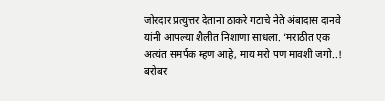जोरदार प्रत्युत्तर देताना ठाकरे गटाचे नेते अंबादास दानवे यांनी आपल्या शैलीत निशाणा साधला. ‘मराठीत एक अत्यंत समर्पक म्हण आहे, माय मरो पण मावशी जगो..! बरोबर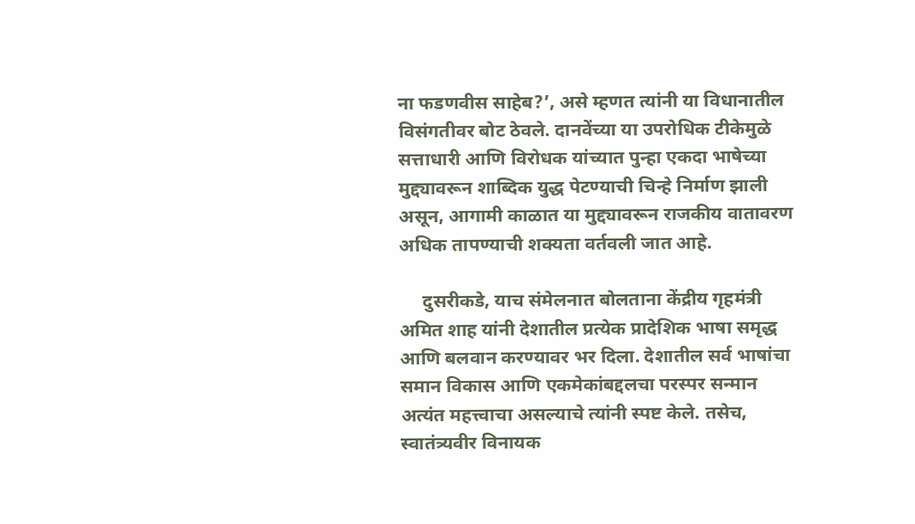ना फडणवीस साहेब?’, असे म्हणत त्यांनी या विधानातील विसंगतीवर बोट ठेवले. दानवेंच्या या उपरोधिक टीकेमुळे सत्ताधारी आणि विरोधक यांच्यात पुन्हा एकदा भाषेच्या मुद्द्यावरून शाब्दिक युद्ध पेटण्याची चिन्हे निर्माण झाली असून, आगामी काळात या मुद्द्यावरून राजकीय वातावरण अधिक तापण्याची शक्यता वर्तवली जात आहे.

     दुसरीकडे, याच संमेलनात बोलताना केंद्रीय गृहमंत्री अमित शाह यांनी देशातील प्रत्येक प्रादेशिक भाषा समृद्ध आणि बलवान करण्यावर भर दिला. देशातील सर्व भाषांचा समान विकास आणि एकमेकांबद्दलचा परस्पर सन्मान अत्यंत महत्त्वाचा असल्याचे त्यांनी स्पष्ट केले. तसेच, स्वातंत्र्यवीर विनायक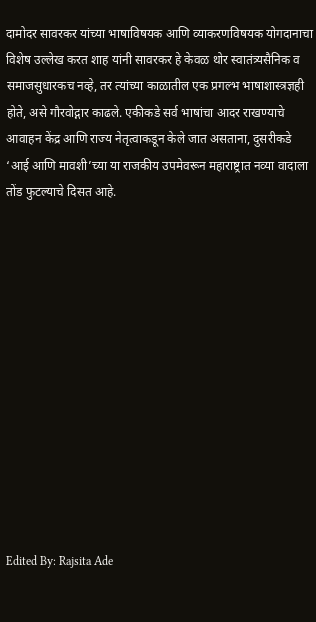दामोदर सावरकर यांच्या भाषाविषयक आणि व्याकरणविषयक योगदानाचा विशेष उल्लेख करत शाह यांनी सावरकर हे केवळ थोर स्वातंत्र्यसैनिक व समाजसुधारकच नव्हे, तर त्यांच्या काळातील एक प्रगल्भ भाषाशास्त्रज्ञही होते, असे गौरवोद्गार काढले. एकीकडे सर्व भाषांचा आदर राखण्याचे आवाहन केंद्र आणि राज्य नेतृत्वाकडून केले जात असताना, दुसरीकडे ‘आई आणि मावशी’च्या या राजकीय उपमेवरून महाराष्ट्रात नव्या वादाला तोंड फुटल्याचे दिसत आहे.













Edited By: Rajsita Ade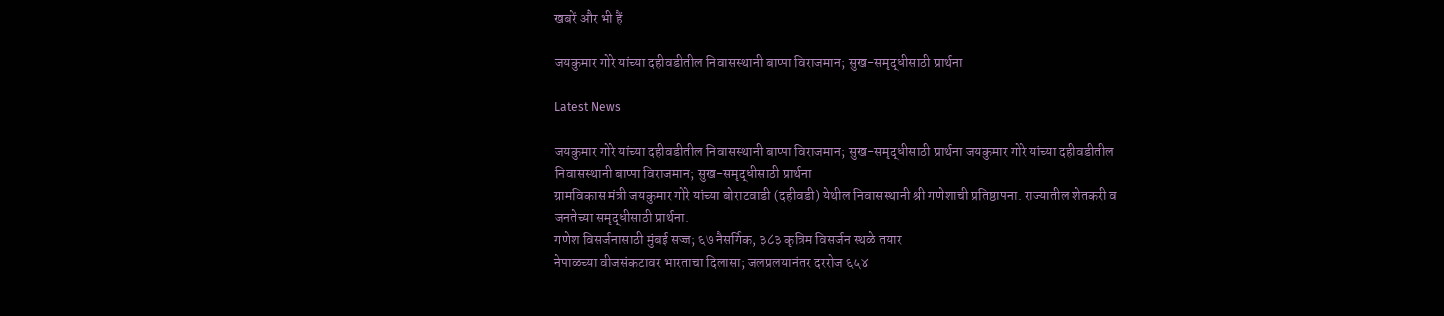खबरें और भी हैं

जयकुमार गोरे यांच्या दहीवडीतील निवासस्थानी बाप्पा विराजमान; सुख-समृद्धीसाठी प्रार्थना

Latest News

जयकुमार गोरे यांच्या दहीवडीतील निवासस्थानी बाप्पा विराजमान; सुख-समृद्धीसाठी प्रार्थना जयकुमार गोरे यांच्या दहीवडीतील निवासस्थानी बाप्पा विराजमान; सुख-समृद्धीसाठी प्रार्थना
ग्रामविकास मंत्री जयकुमार गोरे यांच्या बोराटवाडी (दहीवडी) येथील निवासस्थानी श्री गणेशाची प्रतिष्ठापना. राज्यातील शेतकरी व जनतेच्या समृद्धीसाठी प्रार्थना.
गणेश विसर्जनासाठी मुंबई सज्ज; ६७ नैसर्गिक, ३८३ कृत्रिम विसर्जन स्थळे तयार
नेपाळच्या वीजसंकटावर भारताचा दिलासा; जलप्रलयानंतर दररोज ६५४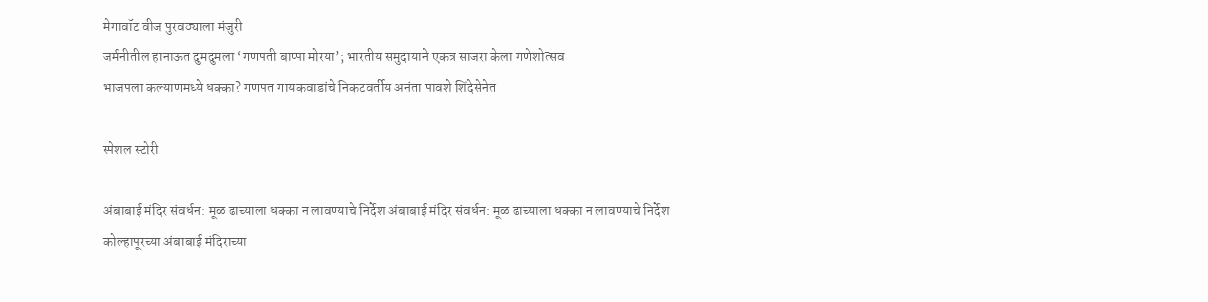मेगावॉट वीज पुरवठ्याला मंजुरी
जर्मनीतील हानाऊत दुमदुमला ‘गणपती बाप्पा मोरया’; भारतीय समुदायाने एकत्र साजरा केला गणेशोत्सव
भाजपला कल्याणमध्ये धक्का? गणपत गायकवाडांचे निकटवर्तीय अनंता पावशे शिंदेसेनेत

स्पेशल स्टोरी

अंबाबाई मंदिर संवर्धन: मूळ ढाच्याला धक्का न लावण्याचे निर्देश अंबाबाई मंदिर संवर्धन: मूळ ढाच्याला धक्का न लावण्याचे निर्देश
कोल्हापूरच्या अंबाबाई मंदिराच्या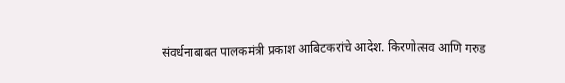संवर्धनाबाबत पालकमंत्री प्रकाश आबिटकरांचे आदेश. किरणोत्सव आणि गरुड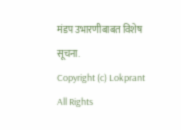मंडप उभारणीबाबत विशेष सूचना.
Copyright (c) Lokprant All Rights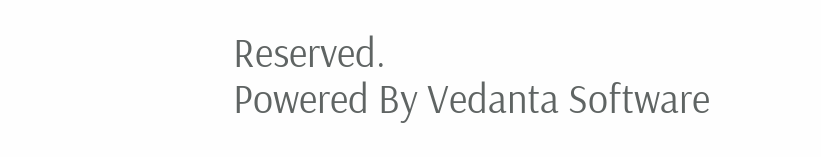Reserved.
Powered By Vedanta Software